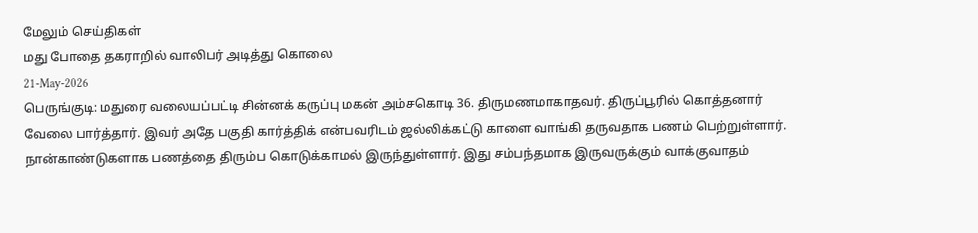மேலும் செய்திகள்
மது போதை தகராறில் வாலிபர் அடித்து கொலை
21-May-2026
பெருங்குடி: மதுரை வலையப்பட்டி சின்னக் கருப்பு மகன் அம்சகொடி 36. திருமணமாகாதவர். திருப்பூரில் கொத்தனார் வேலை பார்த்தார். இவர் அதே பகுதி கார்த்திக் என்பவரிடம் ஜல்லிக்கட்டு காளை வாங்கி தருவதாக பணம் பெற்றுள்ளார். நான்காண்டுகளாக பணத்தை திரும்ப கொடுக்காமல் இருந்துள்ளார். இது சம்பந்தமாக இருவருக்கும் வாக்குவாதம்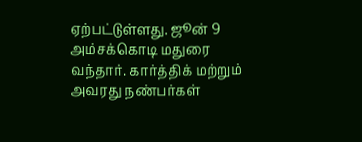ஏற்பட்டுள்ளது. ஜூன் 9 அம்சக்கொடி மதுரை வந்தார். கார்த்திக் மற்றும் அவரது நண்பர்கள்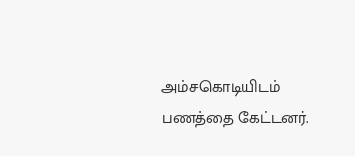அம்சகொடியிடம் பணத்தை கேட்டனர்.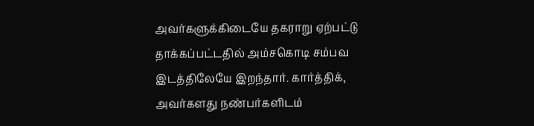அவர்களுக்கிடையே தகராறு ஏற்பட்டு தாக்கப்பட்டதில் அம்சகொடி சம்பவ இடத்திலேயே இறந்தார். கார்த்திக், அவர்களது நண்பர்களிடம்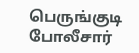பெருங்குடி போலீசார்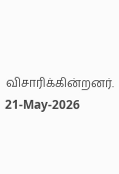விசாரிக்கின்றனர்.
21-May-2026